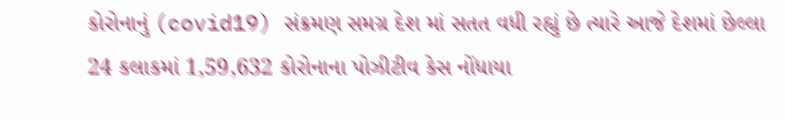કોરોનાનું (covid19) સંક્રમણ સમગ્ર દેશ માં સતત વધી રહ્યું છે ત્યારે આજે દેશમાં છેલ્લા 24 કલાકમાં 1,59,632 કોરોનાના પોઝીટીવ કેસ નોંધાયા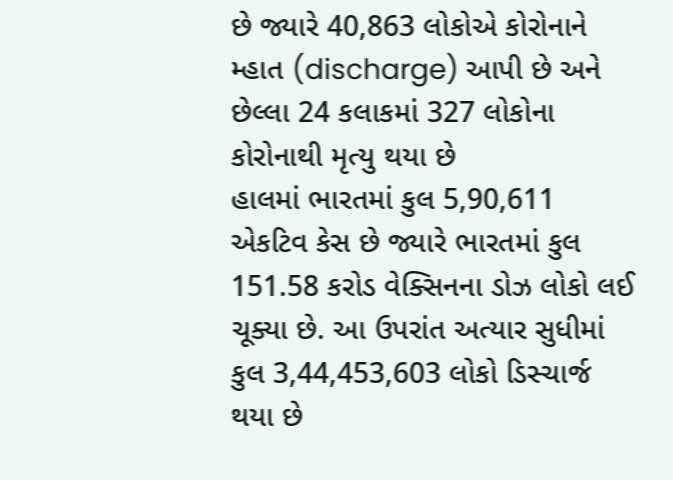છે જ્યારે 40,863 લોકોએ કોરોનાને મ્હાત (discharge) આપી છે અને છેલ્લા 24 કલાકમાં 327 લોકોના કોરોનાથી મૃત્યુ થયા છે
હાલમાં ભારતમાં કુલ 5,90,611 એકટિવ કેસ છે જ્યારે ભારતમાં કુલ 151.58 કરોડ વેક્સિનના ડોઝ લોકો લઈ ચૂક્યા છે. આ ઉપરાંત અત્યાર સુધીમાં કુલ 3,44,453,603 લોકો ડિસ્ચાર્જ થયા છે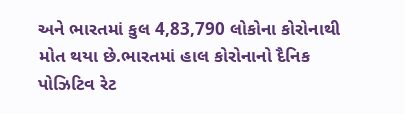અને ભારતમાં કુલ 4,83,790 લોકોના કોરોનાથી મોત થયા છે.ભારતમાં હાલ કોરોનાનો દૈનિક પોઝિટિવ રેટ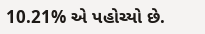10.21% એ પહોચ્યો છે.